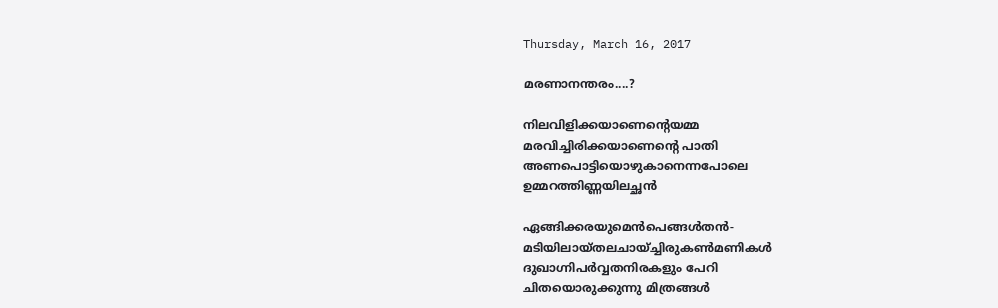Thursday, March 16, 2017

മരണാനന്തരം....?

നിലവിളിക്കയാണെന്റെയമ്മ
മരവിച്ചിരിക്കയാണെന്റെ പാതി
അണപൊട്ടിയൊഴുകാനെന്നപോലെ
ഉമ്മറത്തിണ്ണയിലച്ഛൻ

ഏങ്ങിക്കരയുമെൻപെങ്ങൾതൻ-
മടിയിലായ്‌തലചായ്ച്ചിരുകൺമണികൾ
ദുഖാഗ്നിപർവ്വതനിരകളും പേറി
ചിതയൊരുക്കുന്നു മിത്രങ്ങൾ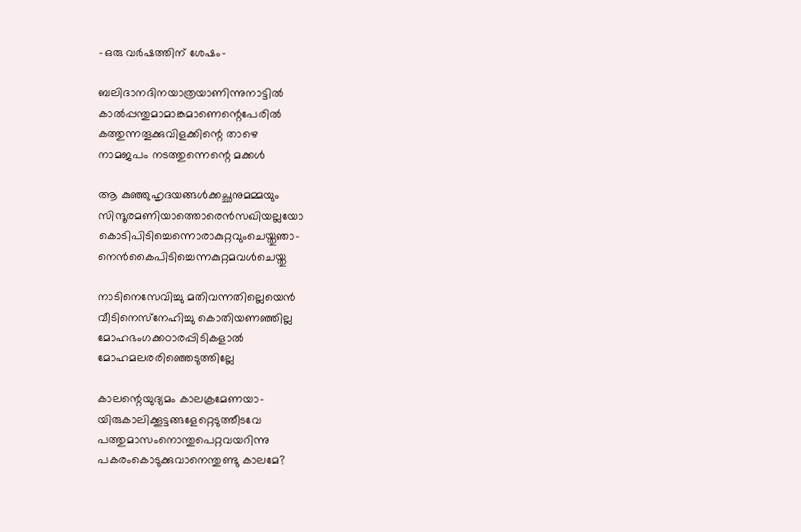-ഒരു വർഷത്തിന് ശേഷം-

ബലിദാനദിനയാത്രയാണിന്നുനാട്ടിൽ
കാൽപ്പന്തുമാമാങ്കമാണെന്റെപേരിൽ
കത്തുന്നതൂക്കുവിളക്കിന്റെ താഴെ
നാമജപം നടത്തുന്നെന്റെ മക്കൾ

ആ കുഞ്ഞുഹൃദയങ്ങൾക്കച്ഛനുമമ്മയും
സിന്ദൂരമണിയാത്തൊരെൻസഖിയല്ലയോ
കൊടിപിടിച്ചെന്നൊരാകുറ്റവുംചെയ്തുഞാ-
നെൻകൈപിടിച്ചെന്നകുറ്റമവൾചെയ്തു

നാടിനെസേവിച്ചു മതിവന്നതില്ലെയെൻ
വീടിനെസ്‌നേഹിച്ചു കൊതിയണഞ്ഞില്ല
മോഹഭംഗക്കഠാരപ്പിടികളാൽ
മോഹമലരരിഞ്ഞെടുത്തില്ലേ

കാലന്റെയുദ്യമം കാലക്രമേണയാ-
യിരുകാലിക്കൂട്ടങ്ങളേറ്റെടുത്തീടവേ
പത്തുമാസംനൊന്തുപെറ്റവയറിന്നു
പകരംകൊടുക്കുവാനെന്തുണ്ടു കാലമേ?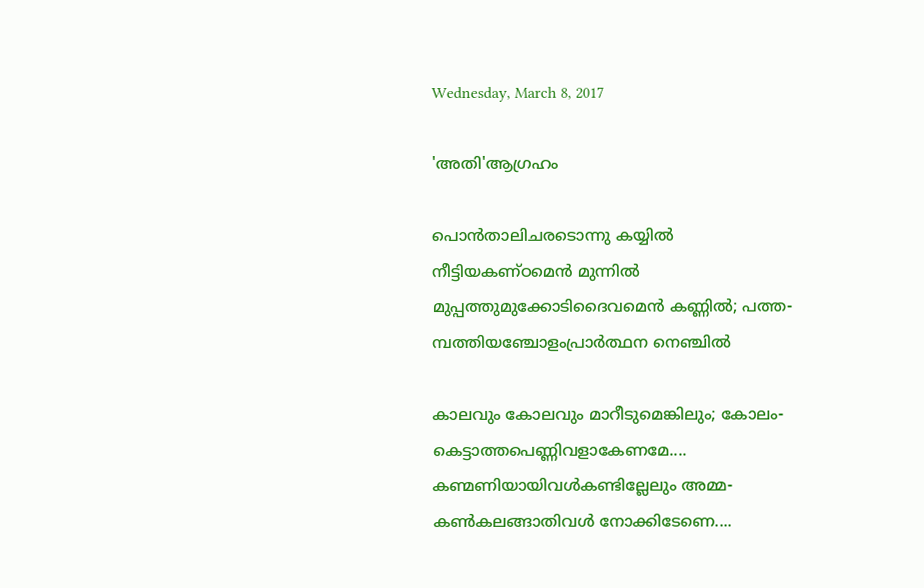Wednesday, March 8, 2017

'അതി'ആഗ്രഹം

പൊൻതാലിചരടൊന്നു കയ്യിൽ
നീട്ടിയകണ്ഠമെൻ മുന്നിൽ
മുപ്പത്തുമുക്കോടിദൈവമെൻ കണ്ണിൽ; പത്ത-
മ്പത്തിയഞ്ചോളംപ്രാർത്ഥന നെഞ്ചിൽ

കാലവും കോലവും മാറീടുമെങ്കിലും; കോലം-
കെട്ടാത്തപെണ്ണിവളാകേണമേ....
കണ്മണിയായിവൾകണ്ടില്ലേലും അമ്മ-
കൺകലങ്ങാതിവൾ നോക്കിടേണെ....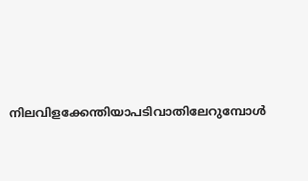നിലവിളക്കേന്തിയാപടിവാതിലേറുമ്പോൾ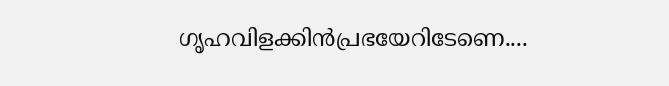ഗൃഹവിളക്കിൻപ്രഭയേറിടേണെ....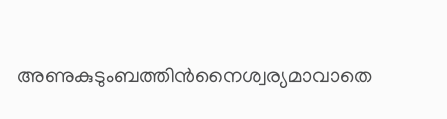അണുകുടുംബത്തിൻനൈശ്വര്യമാവാതെ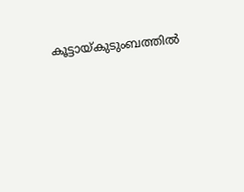കൂട്ടായ്‌കുടുംബത്തിൽ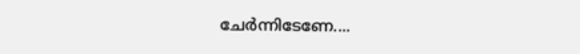ചേർന്നിടേണേ....